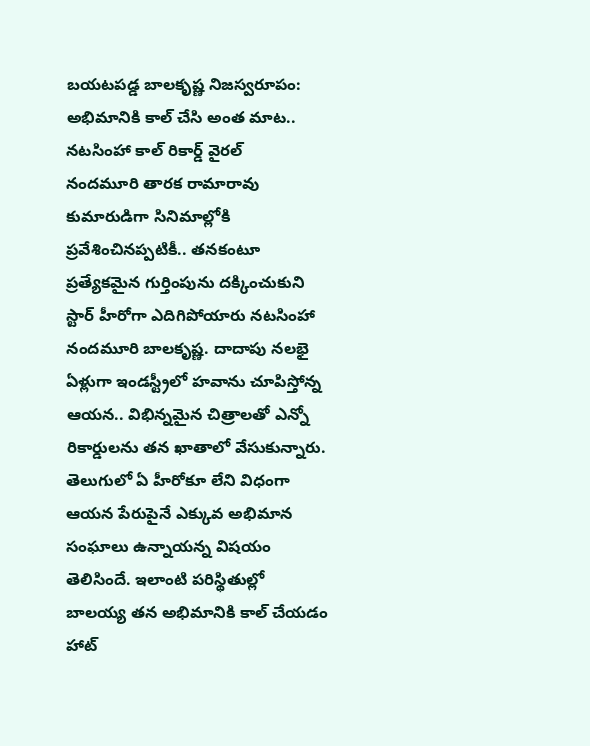బయటపడ్డ బాలకృష్ణ నిజస్వరూపం: అభిమానికి కాల్ చేసి అంత మాట.. నటసింహా కాల్ రికార్డ్ వైరల్
నందమూరి తారక రామారావు కుమారుడిగా సినిమాల్లోకి ప్రవేశించినప్పటికీ.. తనకంటూ ప్రత్యేకమైన గుర్తింపును దక్కించుకుని స్టార్ హీరోగా ఎదిగిపోయారు నటసింహా నందమూరి బాలకృష్ణ. దాదాపు నలభై ఏళ్లుగా ఇండస్ట్రీలో హవాను చూపిస్తోన్న ఆయన.. విభిన్నమైన చిత్రాలతో ఎన్నో రికార్డులను తన ఖాతాలో వేసుకున్నారు. తెలుగులో ఏ హీరోకూ లేని విధంగా ఆయన పేరుపైనే ఎక్కువ అభిమాన సంఘాలు ఉన్నాయన్న విషయం తెలిసిందే. ఇలాంటి పరిస్థితుల్లో బాలయ్య తన అభిమానికి కాల్ చేయడం హాట్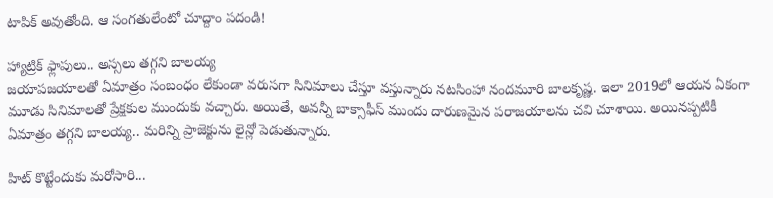టాపిక్ అవుతోంది. ఆ సంగతులేంటో చూద్దాం పదండి!

హ్యాట్రిక్ ఫ్లాపులు.. అస్సలు తగ్గని బాలయ్య
జయాపజయాలతో ఏమాత్రం సంబంధం లేకుండా వరుసగా సినిమాలు చేస్తూ వస్తున్నారు నటసింహా నందమూరి బాలకృష్ణ. ఇలా 2019లో ఆయన ఏకంగా మూడు సినిమాలతో ప్రేక్షకుల ముందుకు వచ్చారు. అయితే, అవన్నీ బాక్సాఫీస్ ముందు దారుణమైన పరాజయాలను చవి చూశాయి. అయినప్పటికీ ఏమాత్రం తగ్గని బాలయ్య.. మరిన్ని ప్రాజెక్టును లైన్లో పెడుతున్నారు.

హిట్ కొట్టేందుకు మరోసారి...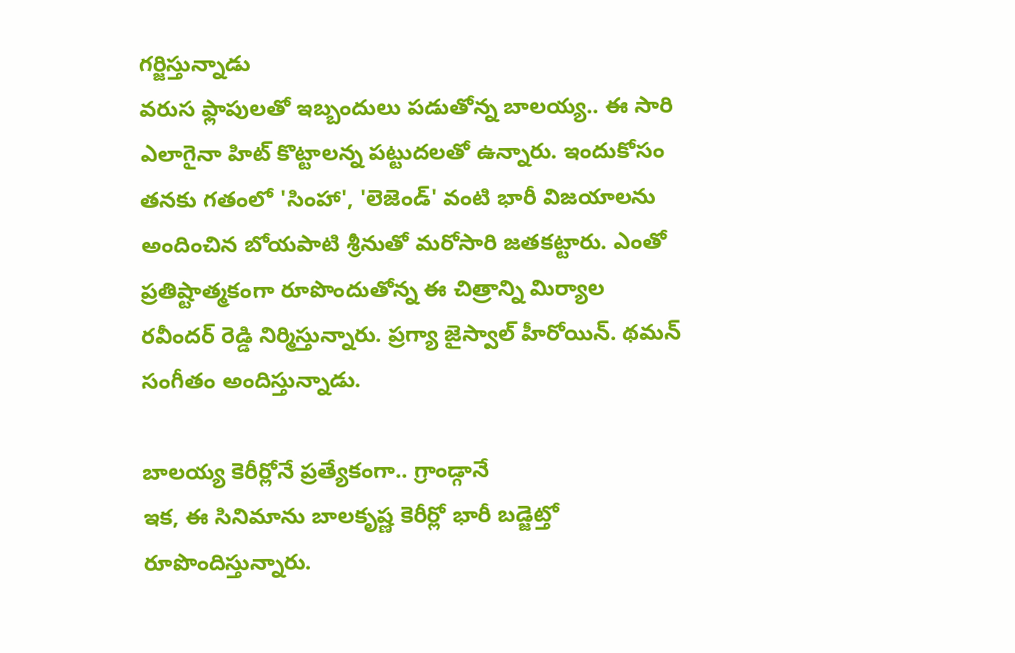గర్జిస్తున్నాడు
వరుస ఫ్లాపులతో ఇబ్బందులు పడుతోన్న బాలయ్య.. ఈ సారి ఎలాగైనా హిట్ కొట్టాలన్న పట్టుదలతో ఉన్నారు. ఇందుకోసం తనకు గతంలో 'సింహా', 'లెజెండ్' వంటి భారీ విజయాలను అందించిన బోయపాటి శ్రీనుతో మరోసారి జతకట్టారు. ఎంతో ప్రతిష్టాత్మకంగా రూపొందుతోన్న ఈ చిత్రాన్ని మిర్యాల రవీందర్ రెడ్డి నిర్మిస్తున్నారు. ప్రగ్యా జైస్వాల్ హీరోయిన్. థమన్ సంగీతం అందిస్తున్నాడు.

బాలయ్య కెరీర్లోనే ప్రత్యేకంగా.. గ్రాండ్గానే
ఇక, ఈ సినిమాను బాలకృష్ణ కెరీర్లో భారీ బడ్జెట్తో రూపొందిస్తున్నారు.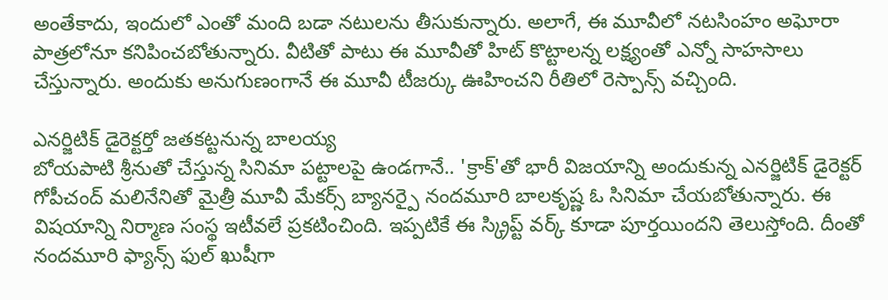అంతేకాదు, ఇందులో ఎంతో మంది బడా నటులను తీసుకున్నారు. అలాగే, ఈ మూవీలో నటసింహం అఘోరా పాత్రలోనూ కనిపించబోతున్నారు. వీటితో పాటు ఈ మూవీతో హిట్ కొట్టాలన్న లక్ష్యంతో ఎన్నో సాహసాలు చేస్తున్నారు. అందుకు అనుగుణంగానే ఈ మూవీ టీజర్కు ఊహించని రీతిలో రెస్పాన్స్ వచ్చింది.

ఎనర్జిటిక్ డైరెక్టర్తో జతకట్టనున్న బాలయ్య
బోయపాటి శ్రీనుతో చేస్తున్న సినిమా పట్టాలపై ఉండగానే.. 'క్రాక్'తో భారీ విజయాన్ని అందుకున్న ఎనర్జిటిక్ డైరెక్టర్ గోపీచంద్ మలినేనితో మైత్రీ మూవీ మేకర్స్ బ్యానర్పై నందమూరి బాలకృష్ణ ఓ సినిమా చేయబోతున్నారు. ఈ విషయాన్ని నిర్మాణ సంస్థ ఇటీవలే ప్రకటించింది. ఇప్పటికే ఈ స్క్రిప్ట్ వర్క్ కూడా పూర్తయిందని తెలుస్తోంది. దీంతో నందమూరి ఫ్యాన్స్ ఫుల్ ఖుషీగా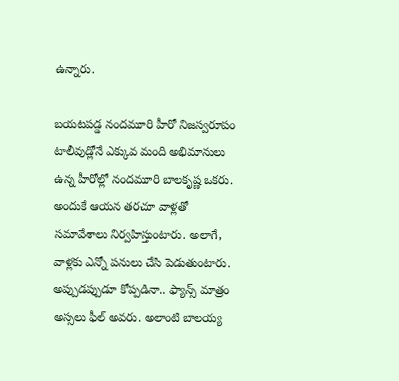ఉన్నారు.

బయటపడ్డ నందమూరి హీరో నిజస్వరూపం
టాలీవుడ్లోనే ఎక్కువ మంది అభిమానులు ఉన్న హీరోల్లో నందమూరి బాలకృష్ణ ఒకరు. అందుకే ఆయన తరచూ వాళ్లతో సమావేశాలు నిర్వహిస్తుంటారు. అలాగే, వాళ్లకు ఎన్నో పనులు చేసి పెడుతుంటారు. అప్పుడప్పుడూ కోప్పడినా.. ఫ్యాన్స్ మాత్రం అస్సలు ఫీల్ అవరు. అలాంటి బాలయ్య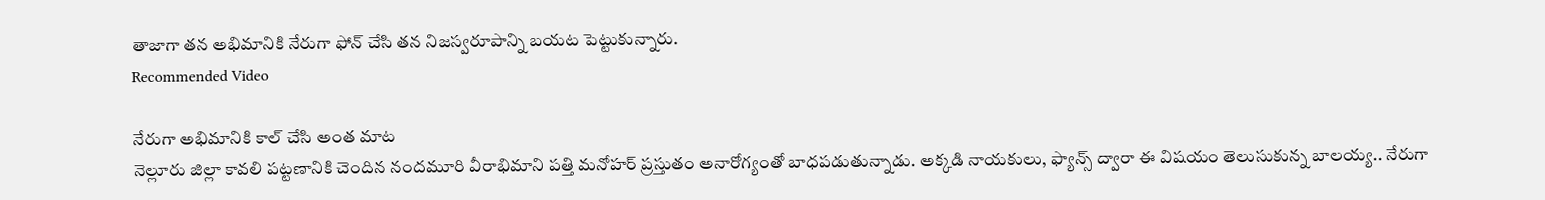తాజాగా తన అభిమానికి నేరుగా ఫోన్ చేసి తన నిజస్వరూపాన్ని బయట పెట్టుకున్నారు.
Recommended Video

నేరుగా అభిమానికి కాల్ చేసి అంత మాట
నెల్లూరు జిల్లా కావలి పట్టణానికి చెందిన నందమూరి వీరాభిమాని పత్తి మనోహర్ ప్రస్తుతం అనారోగ్యంతో బాధపడుతున్నాడు. అక్కడి నాయకులు, ఫ్యాన్స్ ద్వారా ఈ విషయం తెలుసుకున్న బాలయ్య.. నేరుగా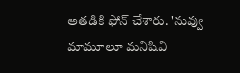అతడికి ఫోన్ చేశారు. 'నువ్వు మామూలూ మనిషివి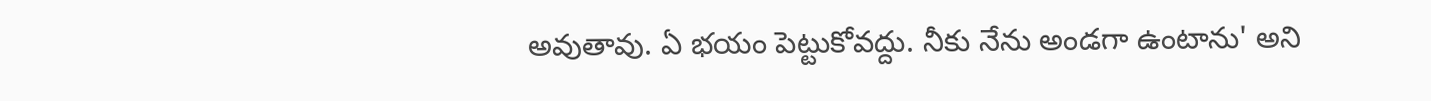అవుతావు. ఏ భయం పెట్టుకోవద్దు. నీకు నేను అండగా ఉంటాను' అని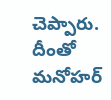చెప్పారు. దీంతో మనోహర్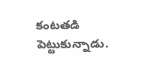కంటతడి పెట్టుకున్నాడు.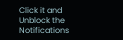Click it and Unblock the Notifications